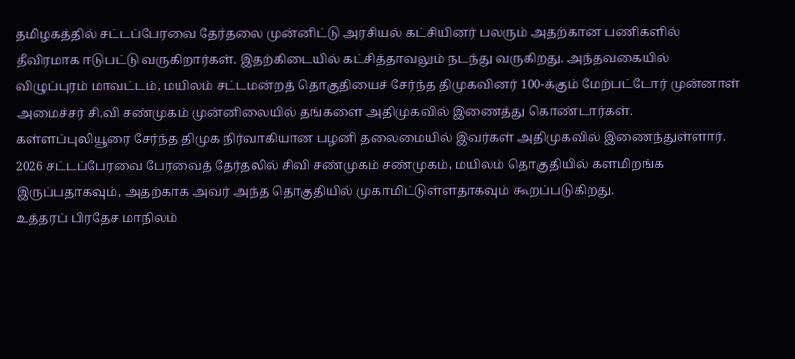தமிழகத்தில் சட்டப்பேரவை தேர்தலை முன்னிட்டு அரசியல் கட்சியினர் பலரும் அதற்கான பணிகளில் தீவிரமாக ஈடுபட்டு வருகிறார்கள். இதற்கிடையில் கட்சித்தாவலும் நடந்து வருகிறது. அந்தவகையில் விழுப்புரம் மாவட்டம், மயிலம் சட்டமன்றத் தொகுதியைச் சேர்ந்த திமுகவினர் 100-க்கும் மேற்பட்டோர் முன்னாள் அமைச்சர் சி.வி சண்முகம் முன்னிலையில் தங்களை அதிமுகவில் இணைத்து கொண்டார்கள்.
கள்ளப்புலியூரை சேர்ந்த திமுக நிர்வாகியான பழனி தலைமையில் இவர்கள் அதிமுகவில் இணைந்துள்ளார். 2026 சட்டப்பேரவை பேரவைத் தேர்தலில் சிவி சண்முகம் சண்முகம், மயிலம் தொகுதியில் களமிறங்க இருப்பதாகவும், அதற்காக அவர் அந்த தொகுதியில் முகாமிட்டுள்ளதாகவும் கூறப்படுகிறது.
உத்தரப் பிரதேச மாநிலம்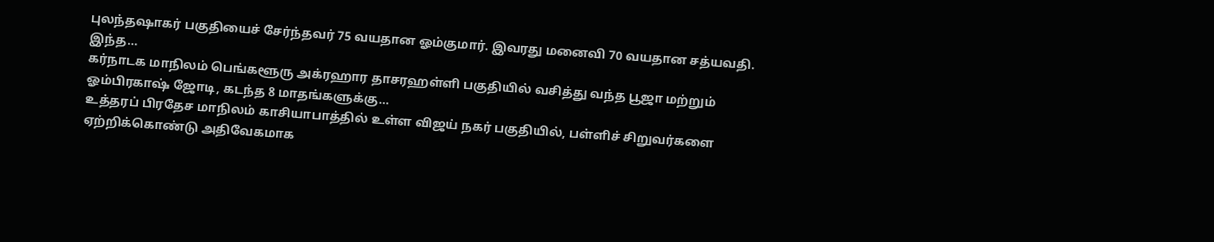புலந்தஷாகர் பகுதியைச் சேர்ந்தவர் 75 வயதான ஓம்குமார். இவரது மனைவி 70 வயதான சத்யவதி. இந்த…
கர்நாடக மாநிலம் பெங்களூரு அக்ரஹார தாசரஹள்ளி பகுதியில் வசித்து வந்த பூஜா மற்றும் ஓம்பிரகாஷ் ஜோடி, கடந்த 8 மாதங்களுக்கு…
உத்தரப் பிரதேச மாநிலம் காசியாபாத்தில் உள்ள விஜய் நகர் பகுதியில், பள்ளிச் சிறுவர்களை ஏற்றிக்கொண்டு அதிவேகமாக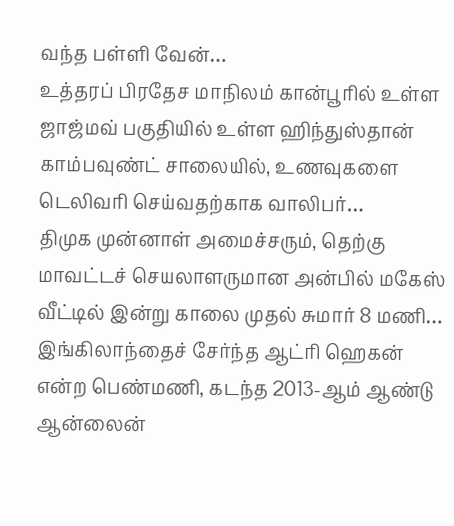வந்த பள்ளி வேன்…
உத்தரப் பிரதேச மாநிலம் கான்பூரில் உள்ள ஜாஜ்மவ் பகுதியில் உள்ள ஹிந்துஸ்தான் காம்பவுண்ட் சாலையில், உணவுகளை டெலிவரி செய்வதற்காக வாலிபர்…
திமுக முன்னாள் அமைச்சரும், தெற்கு மாவட்டச் செயலாளருமான அன்பில் மகேஸ் வீட்டில் இன்று காலை முதல் சுமார் 8 மணி…
இங்கிலாந்தைச் சேர்ந்த ஆட்ரி ஹெகன் என்ற பெண்மணி, கடந்த 2013-ஆம் ஆண்டு ஆன்லைன்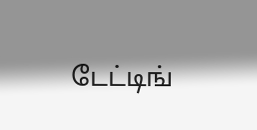டேட்டிங்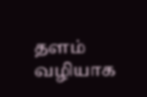தளம் வழியாக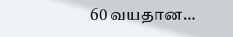60 வயதான…